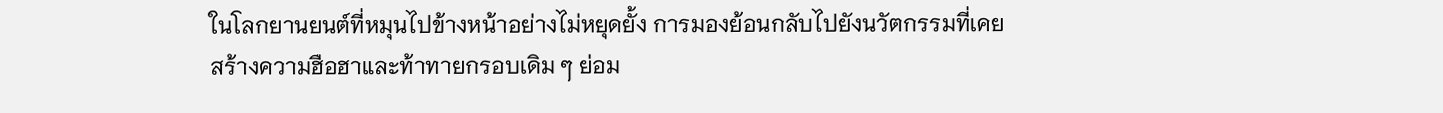ในโลกยานยนต์ที่หมุนไปข้างหน้าอย่างไม่หยุดยั้ง การมองย้อนกลับไปยังนวัตกรรมที่เคยสร้างความฮือฮาและท้าทายกรอบเดิม ๆ ย่อม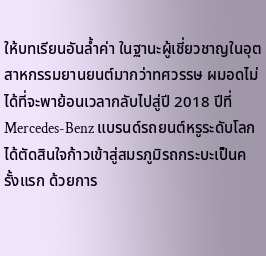ให้บทเรียนอันล้ำค่า ในฐานะผู้เชี่ยวชาญในอุตสาหกรรมยานยนต์มากว่าทศวรรษ ผมอดไม่ได้ที่จะพาย้อนเวลากลับไปสู่ปี 2018 ปีที่ Mercedes-Benz แบรนด์รถยนต์หรูระดับโลกได้ตัดสินใจก้าวเข้าสู่สมรภูมิรถกระบะเป็นครั้งแรก ด้วยการ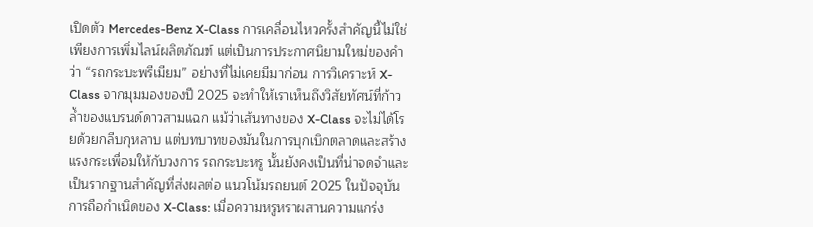เปิดตัว Mercedes-Benz X-Class การเคลื่อนไหวครั้งสำคัญนี้ไม่ใช่เพียงการเพิ่มไลน์ผลิตภัณฑ์ แต่เป็นการประกาศนิยามใหม่ของคำว่า “รถกระบะพรีเมียม” อย่างที่ไม่เคยมีมาก่อน การวิเคราะห์ X-Class จากมุมมองของปี 2025 จะทำให้เราเห็นถึงวิสัยทัศน์ที่ก้าวล้ำของแบรนด์ดาวสามแฉก แม้ว่าเส้นทางของ X-Class จะไม่ได้โรยด้วยกลีบกุหลาบ แต่บทบาทของมันในการบุกเบิกตลาดและสร้างแรงกระเพื่อมให้กับวงการ รถกระบะหรู นั้นยังคงเป็นที่น่าจดจำและเป็นรากฐานสำคัญที่ส่งผลต่อ แนวโน้มรถยนต์ 2025 ในปัจจุบัน
การถือกำเนิดของ X-Class: เมื่อความหรูหราผสานความแกร่ง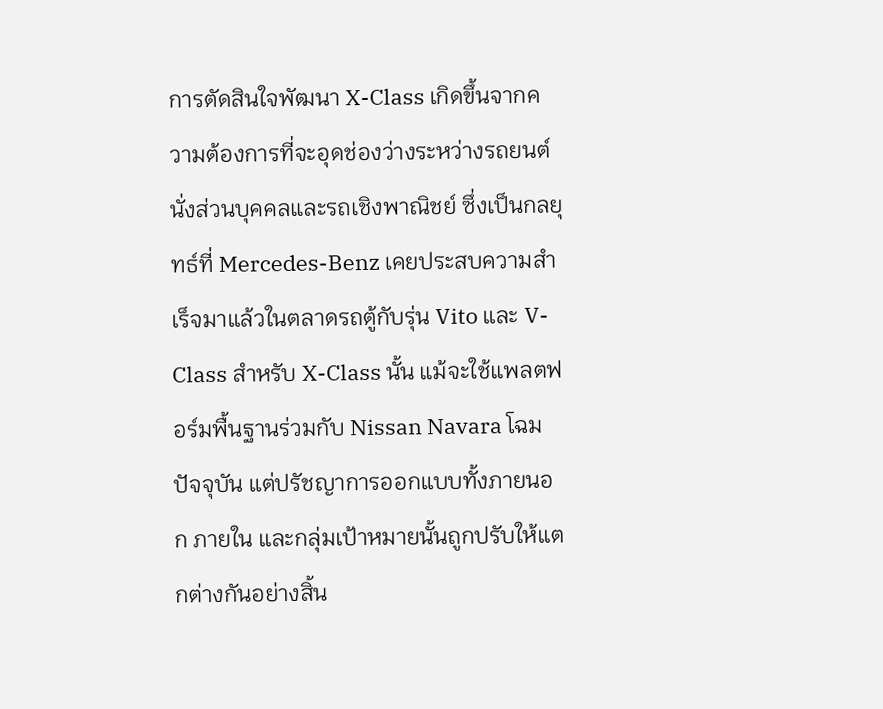การตัดสินใจพัฒนา X-Class เกิดขึ้นจากความต้องการที่จะอุดช่องว่างระหว่างรถยนต์นั่งส่วนบุคคลและรถเชิงพาณิชย์ ซึ่งเป็นกลยุทธ์ที่ Mercedes-Benz เคยประสบความสำเร็จมาแล้วในตลาดรถตู้กับรุ่น Vito และ V-Class สำหรับ X-Class นั้น แม้จะใช้แพลตฟอร์มพื้นฐานร่วมกับ Nissan Navara โฉมปัจจุบัน แต่ปรัชญาการออกแบบทั้งภายนอก ภายใน และกลุ่มเป้าหมายนั้นถูกปรับให้แตกต่างกันอย่างสิ้น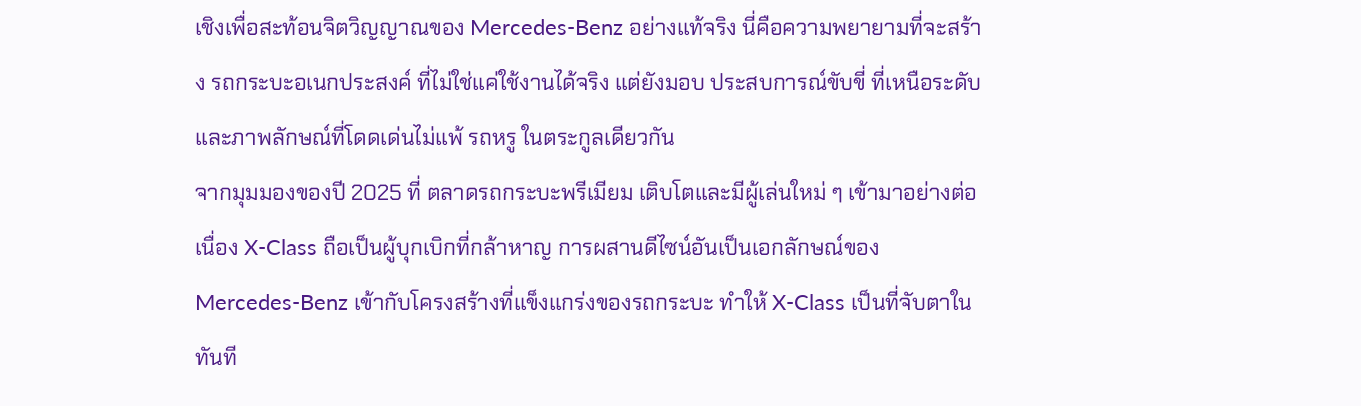เชิงเพื่อสะท้อนจิตวิญญาณของ Mercedes-Benz อย่างแท้จริง นี่คือความพยายามที่จะสร้าง รถกระบะอเนกประสงค์ ที่ไม่ใช่แค่ใช้งานได้จริง แต่ยังมอบ ประสบการณ์ขับขี่ ที่เหนือระดับและภาพลักษณ์ที่โดดเด่นไม่แพ้ รถหรู ในตระกูลเดียวกัน
จากมุมมองของปี 2025 ที่ ตลาดรถกระบะพรีเมียม เติบโตและมีผู้เล่นใหม่ ๆ เข้ามาอย่างต่อเนื่อง X-Class ถือเป็นผู้บุกเบิกที่กล้าหาญ การผสานดีไซน์อันเป็นเอกลักษณ์ของ Mercedes-Benz เข้ากับโครงสร้างที่แข็งแกร่งของรถกระบะ ทำให้ X-Class เป็นที่จับตาในทันที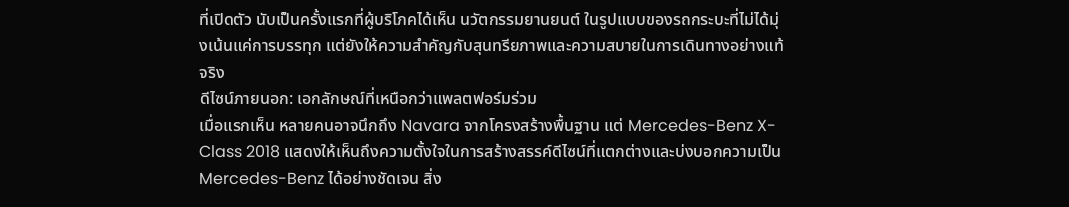ที่เปิดตัว นับเป็นครั้งแรกที่ผู้บริโภคได้เห็น นวัตกรรมยานยนต์ ในรูปแบบของรถกระบะที่ไม่ได้มุ่งเน้นแค่การบรรทุก แต่ยังให้ความสำคัญกับสุนทรียภาพและความสบายในการเดินทางอย่างแท้จริง
ดีไซน์ภายนอก: เอกลักษณ์ที่เหนือกว่าแพลตฟอร์มร่วม
เมื่อแรกเห็น หลายคนอาจนึกถึง Navara จากโครงสร้างพื้นฐาน แต่ Mercedes-Benz X-Class 2018 แสดงให้เห็นถึงความตั้งใจในการสร้างสรรค์ดีไซน์ที่แตกต่างและบ่งบอกความเป็น Mercedes-Benz ได้อย่างชัดเจน สิ่ง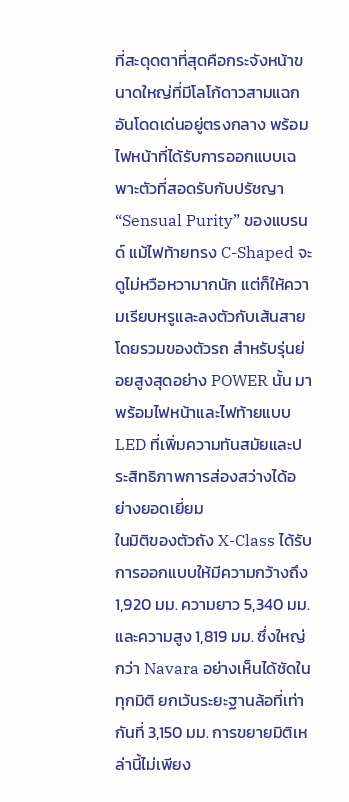ที่สะดุดตาที่สุดคือกระจังหน้าขนาดใหญ่ที่มีโลโก้ดาวสามแฉกอันโดดเด่นอยู่ตรงกลาง พร้อมไฟหน้าที่ได้รับการออกแบบเฉพาะตัวที่สอดรับกับปรัชญา “Sensual Purity” ของแบรนด์ แม้ไฟท้ายทรง C-Shaped จะดูไม่หวือหวามากนัก แต่ก็ให้ความเรียบหรูและลงตัวกับเส้นสายโดยรวมของตัวรถ สำหรับรุ่นย่อยสูงสุดอย่าง POWER นั้น มาพร้อมไฟหน้าและไฟท้ายแบบ LED ที่เพิ่มความทันสมัยและประสิทธิภาพการส่องสว่างได้อย่างยอดเยี่ยม
ในมิติของตัวถัง X-Class ได้รับการออกแบบให้มีความกว้างถึง 1,920 มม. ความยาว 5,340 มม. และความสูง 1,819 มม. ซึ่งใหญ่กว่า Navara อย่างเห็นได้ชัดในทุกมิติ ยกเว้นระยะฐานล้อที่เท่ากันที่ 3,150 มม. การขยายมิติเหล่านี้ไม่เพียง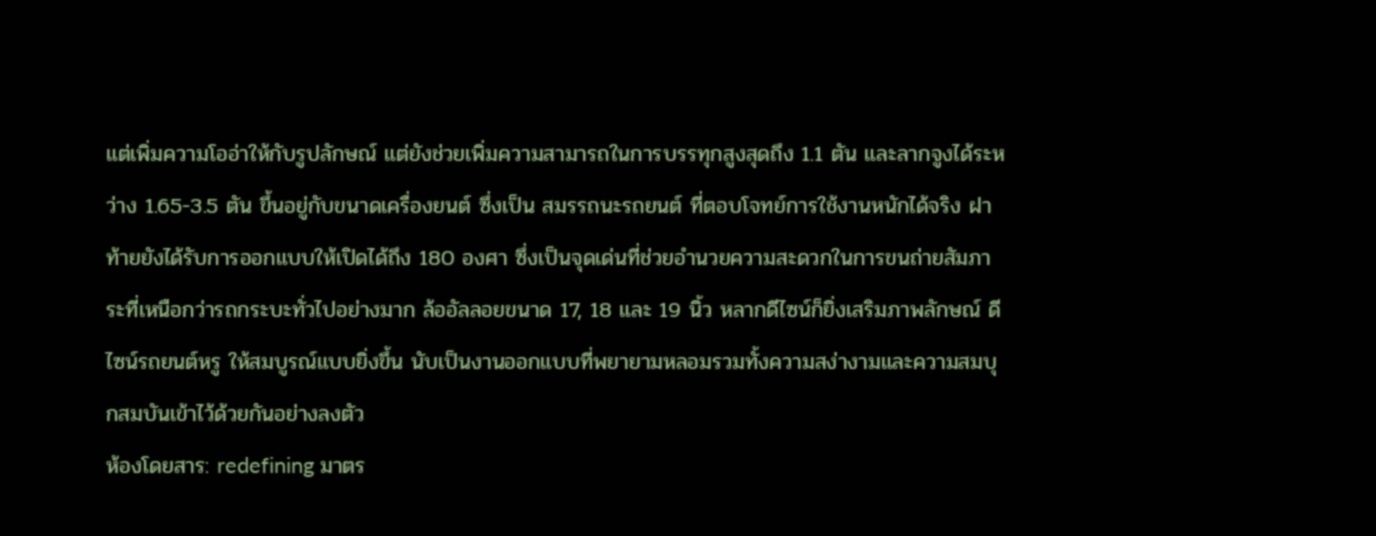แต่เพิ่มความโออ่าให้กับรูปลักษณ์ แต่ยังช่วยเพิ่มความสามารถในการบรรทุกสูงสุดถึง 1.1 ตัน และลากจูงได้ระหว่าง 1.65-3.5 ตัน ขึ้นอยู่กับขนาดเครื่องยนต์ ซึ่งเป็น สมรรถนะรถยนต์ ที่ตอบโจทย์การใช้งานหนักได้จริง ฝาท้ายยังได้รับการออกแบบให้เปิดได้ถึง 180 องศา ซึ่งเป็นจุดเด่นที่ช่วยอำนวยความสะดวกในการขนถ่ายสัมภาระที่เหนือกว่ารถกระบะทั่วไปอย่างมาก ล้ออัลลอยขนาด 17, 18 และ 19 นิ้ว หลากดีไซน์ก็ยิ่งเสริมภาพลักษณ์ ดีไซน์รถยนต์หรู ให้สมบูรณ์แบบยิ่งขึ้น นับเป็นงานออกแบบที่พยายามหลอมรวมทั้งความสง่างามและความสมบุกสมบันเข้าไว้ด้วยกันอย่างลงตัว
ห้องโดยสาร: redefining มาตร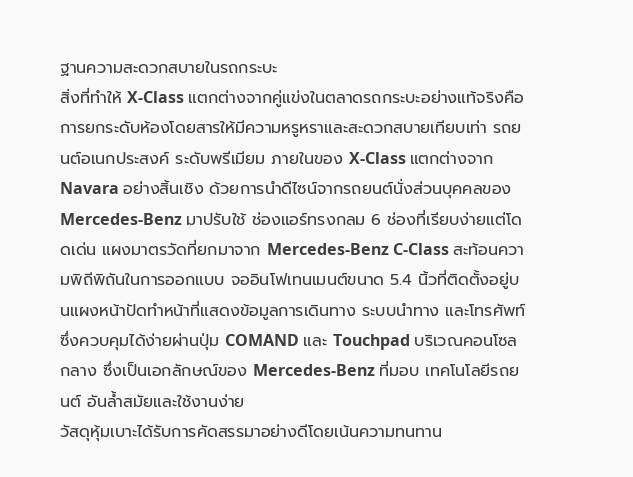ฐานความสะดวกสบายในรถกระบะ
สิ่งที่ทำให้ X-Class แตกต่างจากคู่แข่งในตลาดรถกระบะอย่างแท้จริงคือการยกระดับห้องโดยสารให้มีความหรูหราและสะดวกสบายเทียบเท่า รถยนต์อเนกประสงค์ ระดับพรีเมียม ภายในของ X-Class แตกต่างจาก Navara อย่างสิ้นเชิง ด้วยการนำดีไซน์จากรถยนต์นั่งส่วนบุคคลของ Mercedes-Benz มาปรับใช้ ช่องแอร์ทรงกลม 6 ช่องที่เรียบง่ายแต่โดดเด่น แผงมาตรวัดที่ยกมาจาก Mercedes-Benz C-Class สะท้อนความพิถีพิถันในการออกแบบ จออินโฟเทนเมนต์ขนาด 5.4 นิ้วที่ติดตั้งอยู่บนแผงหน้าปัดทำหน้าที่แสดงข้อมูลการเดินทาง ระบบนำทาง และโทรศัพท์ ซึ่งควบคุมได้ง่ายผ่านปุ่ม COMAND และ Touchpad บริเวณคอนโซลกลาง ซึ่งเป็นเอกลักษณ์ของ Mercedes-Benz ที่มอบ เทคโนโลยีรถยนต์ อันล้ำสมัยและใช้งานง่าย
วัสดุหุ้มเบาะได้รับการคัดสรรมาอย่างดีโดยเน้นความทนทาน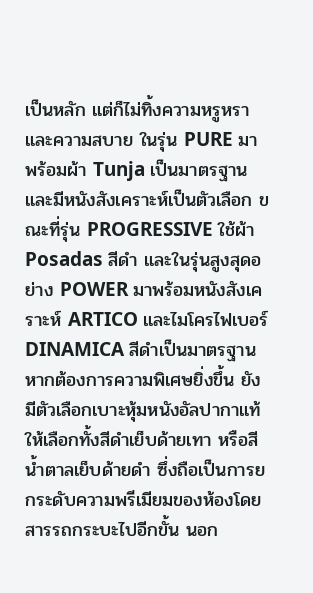เป็นหลัก แต่ก็ไม่ทิ้งความหรูหราและความสบาย ในรุ่น PURE มาพร้อมผ้า Tunja เป็นมาตรฐาน และมีหนังสังเคราะห์เป็นตัวเลือก ขณะที่รุ่น PROGRESSIVE ใช้ผ้า Posadas สีดำ และในรุ่นสูงสุดอย่าง POWER มาพร้อมหนังสังเคราะห์ ARTICO และไมโครไฟเบอร์ DINAMICA สีดำเป็นมาตรฐาน หากต้องการความพิเศษยิ่งขึ้น ยังมีตัวเลือกเบาะหุ้มหนังอัลปากาแท้ให้เลือกทั้งสีดำเย็บด้ายเทา หรือสีน้ำตาลเย็บด้ายดำ ซึ่งถือเป็นการยกระดับความพรีเมียมของห้องโดยสารรถกระบะไปอีกขั้น นอก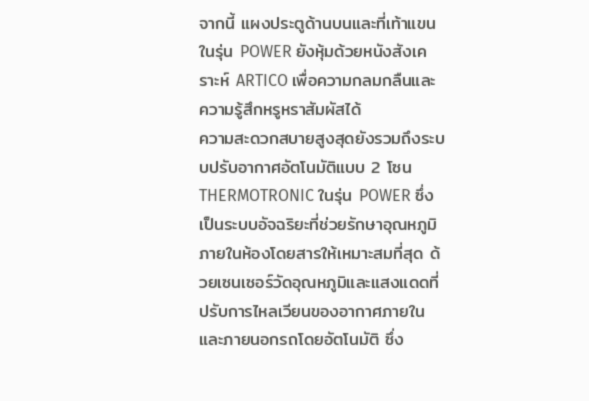จากนี้ แผงประตูด้านบนและที่เท้าแขนในรุ่น POWER ยังหุ้มด้วยหนังสังเคราะห์ ARTICO เพื่อความกลมกลืนและความรู้สึกหรูหราสัมผัสได้
ความสะดวกสบายสูงสุดยังรวมถึงระบบปรับอากาศอัตโนมัติแบบ 2 โซน THERMOTRONIC ในรุ่น POWER ซึ่งเป็นระบบอัจฉริยะที่ช่วยรักษาอุณหภูมิภายในห้องโดยสารให้เหมาะสมที่สุด ด้วยเซนเซอร์วัดอุณหภูมิและแสงแดดที่ปรับการไหลเวียนของอากาศภายในและภายนอกรถโดยอัตโนมัติ ซึ่ง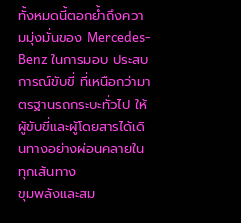ทั้งหมดนี้ตอกย้ำถึงความมุ่งมั่นของ Mercedes-Benz ในการมอบ ประสบการณ์ขับขี่ ที่เหนือกว่ามาตรฐานรถกระบะทั่วไป ให้ผู้ขับขี่และผู้โดยสารได้เดินทางอย่างผ่อนคลายในทุกเส้นทาง
ขุมพลังและสม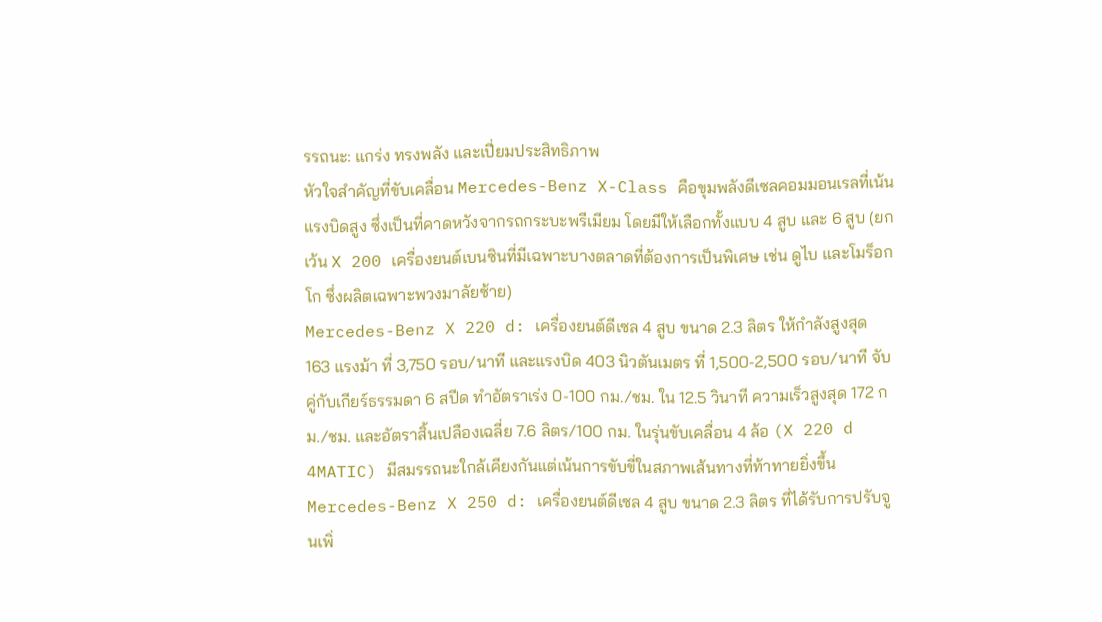รรถนะ: แกร่ง ทรงพลัง และเปี่ยมประสิทธิภาพ
หัวใจสำคัญที่ขับเคลื่อน Mercedes-Benz X-Class คือขุมพลังดีเซลคอมมอนเรลที่เน้นแรงบิดสูง ซึ่งเป็นที่คาดหวังจากรถกระบะพรีเมียม โดยมีให้เลือกทั้งแบบ 4 สูบ และ 6 สูบ (ยกเว้น X 200 เครื่องยนต์เบนซินที่มีเฉพาะบางตลาดที่ต้องการเป็นพิเศษ เช่น ดูไบ และโมร็อกโก ซึ่งผลิตเฉพาะพวงมาลัยซ้าย)
Mercedes-Benz X 220 d: เครื่องยนต์ดีเซล 4 สูบ ขนาด 2.3 ลิตร ให้กำลังสูงสุด 163 แรงม้า ที่ 3,750 รอบ/นาที และแรงบิด 403 นิวตันเมตร ที่ 1,500-2,500 รอบ/นาที จับคู่กับเกียร์ธรรมดา 6 สปีด ทำอัตราเร่ง 0-100 กม./ชม. ใน 12.5 วินาที ความเร็วสูงสุด 172 กม./ชม. และอัตราสิ้นเปลืองเฉลี่ย 7.6 ลิตร/100 กม. ในรุ่นขับเคลื่อน 4 ล้อ (X 220 d 4MATIC) มีสมรรถนะใกล้เคียงกันแต่เน้นการขับขี่ในสภาพเส้นทางที่ท้าทายยิ่งขึ้น
Mercedes-Benz X 250 d: เครื่องยนต์ดีเซล 4 สูบ ขนาด 2.3 ลิตร ที่ได้รับการปรับจูนเพิ่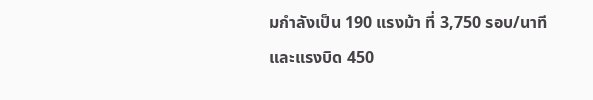มกำลังเป็น 190 แรงม้า ที่ 3,750 รอบ/นาที และแรงบิด 450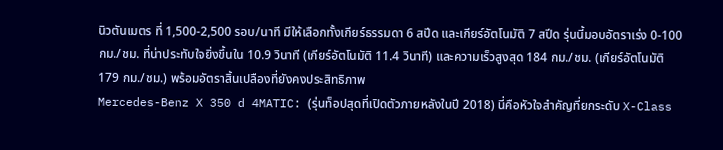นิวตันเมตร ที่ 1,500-2,500 รอบ/นาที มีให้เลือกทั้งเกียร์ธรรมดา 6 สปีด และเกียร์อัตโนมัติ 7 สปีด รุ่นนี้มอบอัตราเร่ง 0-100 กม./ชม. ที่น่าประทับใจยิ่งขึ้นใน 10.9 วินาที (เกียร์อัตโนมัติ 11.4 วินาที) และความเร็วสูงสุด 184 กม./ชม. (เกียร์อัตโนมัติ 179 กม./ชม.) พร้อมอัตราสิ้นเปลืองที่ยังคงประสิทธิภาพ
Mercedes-Benz X 350 d 4MATIC: (รุ่นท็อปสุดที่เปิดตัวภายหลังในปี 2018) นี่คือหัวใจสำคัญที่ยกระดับ X-Class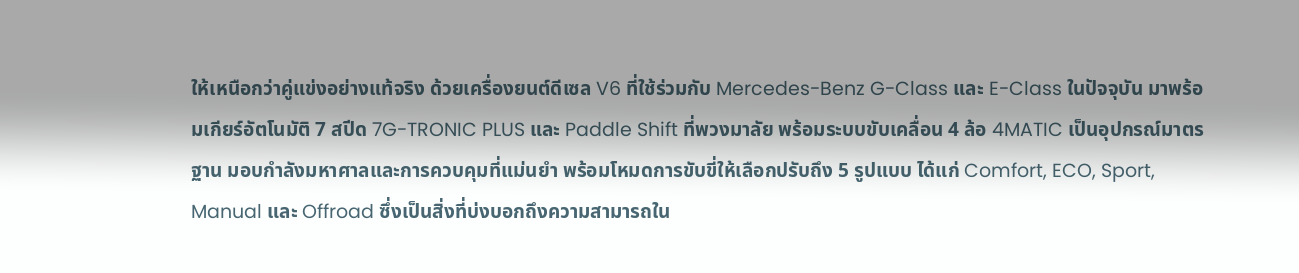ให้เหนือกว่าคู่แข่งอย่างแท้จริง ด้วยเครื่องยนต์ดีเซล V6 ที่ใช้ร่วมกับ Mercedes-Benz G-Class และ E-Class ในปัจจุบัน มาพร้อมเกียร์อัตโนมัติ 7 สปีด 7G-TRONIC PLUS และ Paddle Shift ที่พวงมาลัย พร้อมระบบขับเคลื่อน 4 ล้อ 4MATIC เป็นอุปกรณ์มาตรฐาน มอบกำลังมหาศาลและการควบคุมที่แม่นยำ พร้อมโหมดการขับขี่ให้เลือกปรับถึง 5 รูปแบบ ได้แก่ Comfort, ECO, Sport, Manual และ Offroad ซึ่งเป็นสิ่งที่บ่งบอกถึงความสามารถใน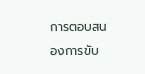การตอบสนองการขับ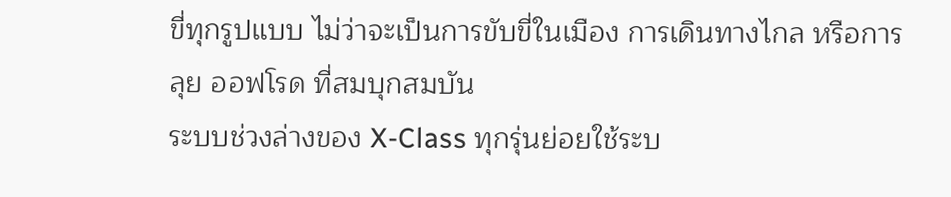ขี่ทุกรูปแบบ ไม่ว่าจะเป็นการขับขี่ในเมือง การเดินทางไกล หรือการลุย ออฟโรด ที่สมบุกสมบัน
ระบบช่วงล่างของ X-Class ทุกรุ่นย่อยใช้ระบ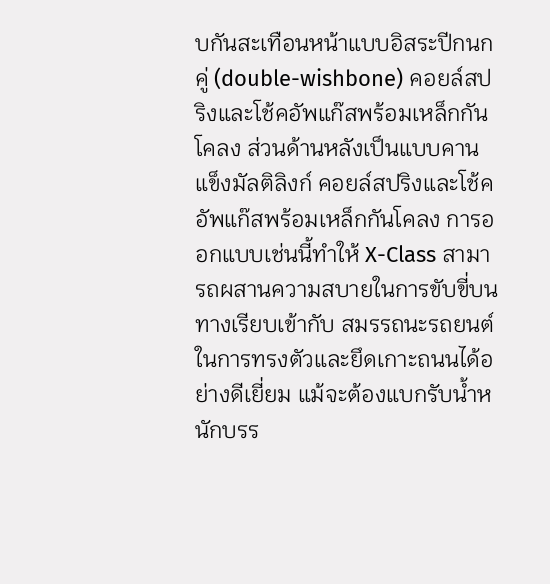บกันสะเทือนหน้าแบบอิสระปีกนกคู่ (double-wishbone) คอยล์สปริงและโช้คอัพแก๊สพร้อมเหล็กกันโคลง ส่วนด้านหลังเป็นแบบคานแข็งมัลติลิงก์ คอยล์สปริงและโช้คอัพแก๊สพร้อมเหล็กกันโคลง การออกแบบเช่นนี้ทำให้ X-Class สามารถผสานความสบายในการขับขี่บนทางเรียบเข้ากับ สมรรถนะรถยนต์ ในการทรงตัวและยึดเกาะถนนได้อย่างดีเยี่ยม แม้จะต้องแบกรับน้ำหนักบรร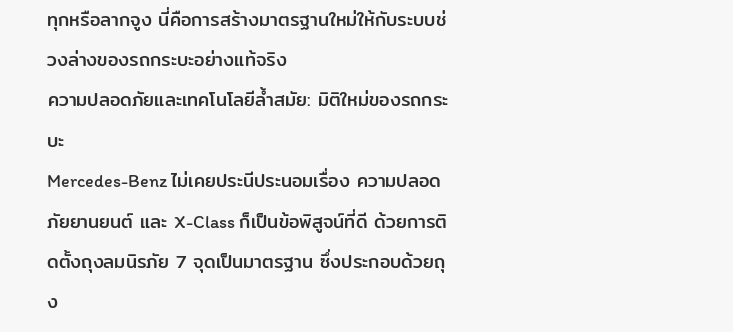ทุกหรือลากจูง นี่คือการสร้างมาตรฐานใหม่ให้กับระบบช่วงล่างของรถกระบะอย่างแท้จริง
ความปลอดภัยและเทคโนโลยีล้ำสมัย: มิติใหม่ของรถกระบะ
Mercedes-Benz ไม่เคยประนีประนอมเรื่อง ความปลอดภัยยานยนต์ และ X-Class ก็เป็นข้อพิสูจน์ที่ดี ด้วยการติดตั้งถุงลมนิรภัย 7 จุดเป็นมาตรฐาน ซึ่งประกอบด้วยถุง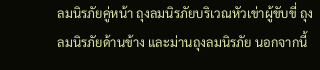ลมนิรภัยคู่หน้า ถุงลมนิรภัยบริเวณหัวเข่าผู้ขับขี่ ถุงลมนิรภัยด้านข้าง และม่านถุงลมนิรภัย นอกจากนี้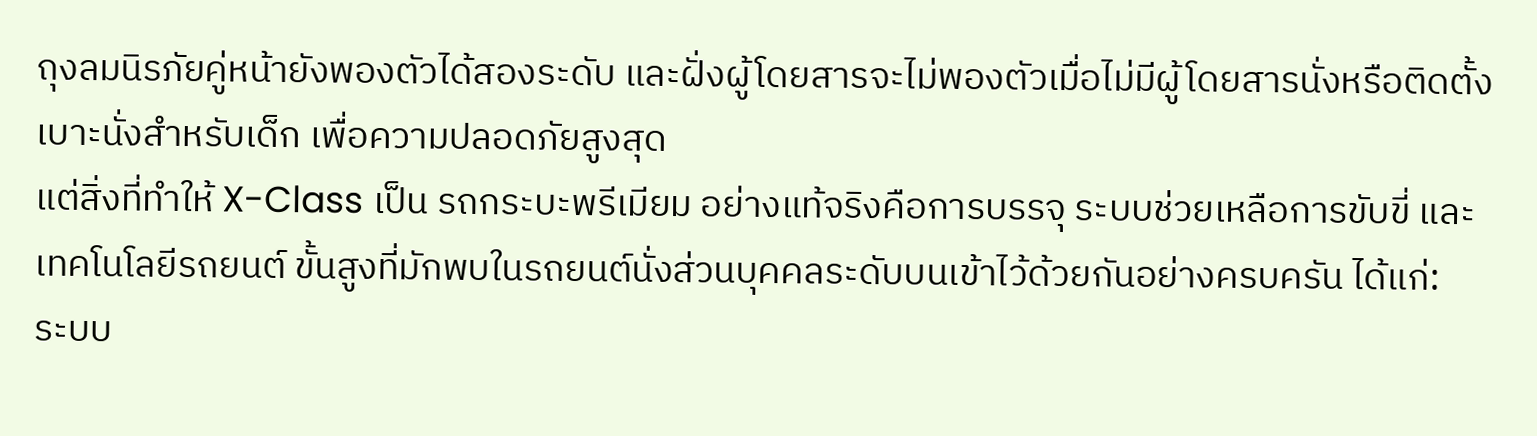ถุงลมนิรภัยคู่หน้ายังพองตัวได้สองระดับ และฝั่งผู้โดยสารจะไม่พองตัวเมื่อไม่มีผู้โดยสารนั่งหรือติดตั้งเบาะนั่งสำหรับเด็ก เพื่อความปลอดภัยสูงสุด
แต่สิ่งที่ทำให้ X-Class เป็น รถกระบะพรีเมียม อย่างแท้จริงคือการบรรจุ ระบบช่วยเหลือการขับขี่ และ เทคโนโลยีรถยนต์ ขั้นสูงที่มักพบในรถยนต์นั่งส่วนบุคคลระดับบนเข้าไว้ด้วยกันอย่างครบครัน ได้แก่:
ระบบ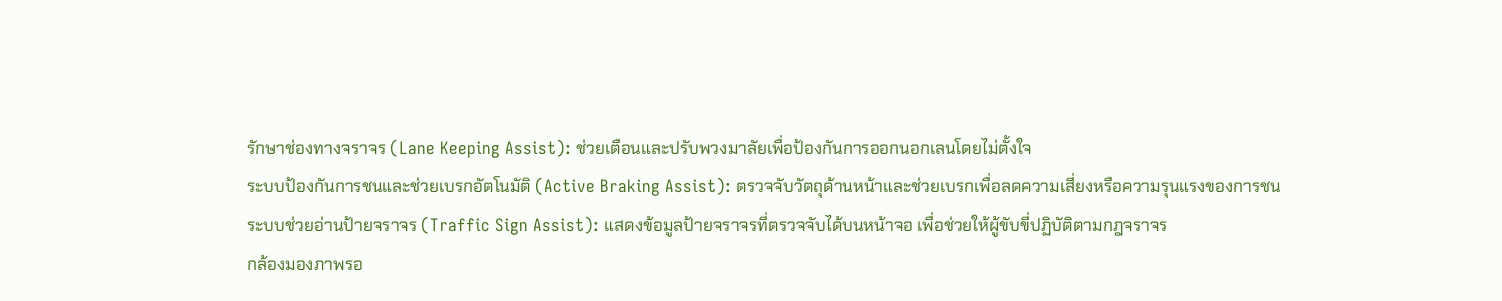รักษาช่องทางจราจร (Lane Keeping Assist): ช่วยเตือนและปรับพวงมาลัยเพื่อป้องกันการออกนอกเลนโดยไม่ตั้งใจ
ระบบป้องกันการชนและช่วยเบรกอัตโนมัติ (Active Braking Assist): ตรวจจับวัตถุด้านหน้าและช่วยเบรกเพื่อลดความเสี่ยงหรือความรุนแรงของการชน
ระบบช่วยอ่านป้ายจราจร (Traffic Sign Assist): แสดงข้อมูลป้ายจราจรที่ตรวจจับได้บนหน้าจอ เพื่อช่วยให้ผู้ขับขี่ปฏิบัติตามกฎจราจร
กล้องมองภาพรอ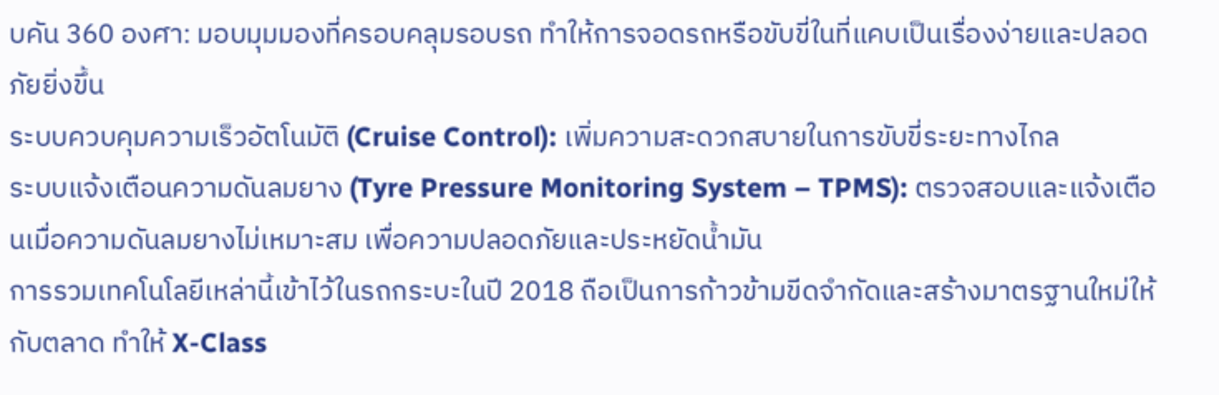บคัน 360 องศา: มอบมุมมองที่ครอบคลุมรอบรถ ทำให้การจอดรถหรือขับขี่ในที่แคบเป็นเรื่องง่ายและปลอดภัยยิ่งขึ้น
ระบบควบคุมความเร็วอัตโนมัติ (Cruise Control): เพิ่มความสะดวกสบายในการขับขี่ระยะทางไกล
ระบบแจ้งเตือนความดันลมยาง (Tyre Pressure Monitoring System – TPMS): ตรวจสอบและแจ้งเตือนเมื่อความดันลมยางไม่เหมาะสม เพื่อความปลอดภัยและประหยัดน้ำมัน
การรวมเทคโนโลยีเหล่านี้เข้าไว้ในรถกระบะในปี 2018 ถือเป็นการก้าวข้ามขีดจำกัดและสร้างมาตรฐานใหม่ให้กับตลาด ทำให้ X-Class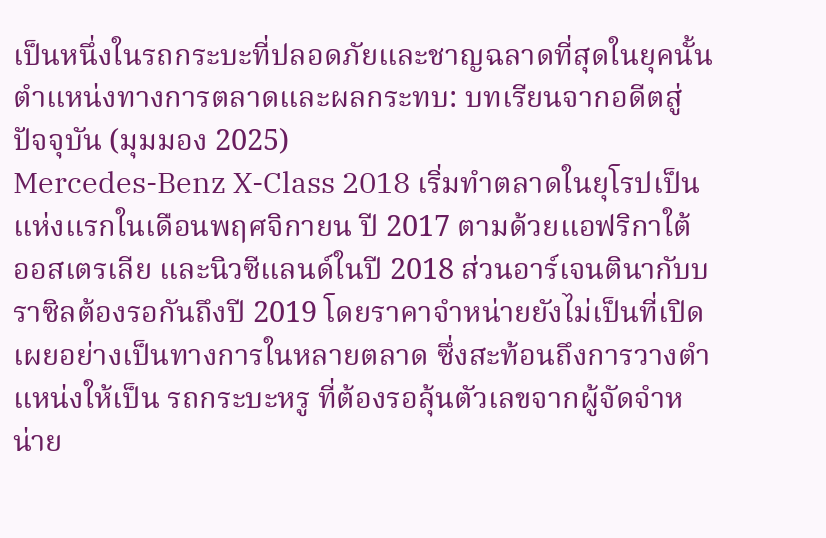เป็นหนึ่งในรถกระบะที่ปลอดภัยและชาญฉลาดที่สุดในยุคนั้น
ตำแหน่งทางการตลาดและผลกระทบ: บทเรียนจากอดีตสู่ปัจจุบัน (มุมมอง 2025)
Mercedes-Benz X-Class 2018 เริ่มทำตลาดในยุโรปเป็นแห่งแรกในเดือนพฤศจิกายน ปี 2017 ตามด้วยแอฟริกาใต้ ออสเตรเลีย และนิวซีแลนด์ในปี 2018 ส่วนอาร์เจนตินากับบราซิลต้องรอกันถึงปี 2019 โดยราคาจำหน่ายยังไม่เป็นที่เปิดเผยอย่างเป็นทางการในหลายตลาด ซึ่งสะท้อนถึงการวางตำแหน่งให้เป็น รถกระบะหรู ที่ต้องรอลุ้นตัวเลขจากผู้จัดจำหน่าย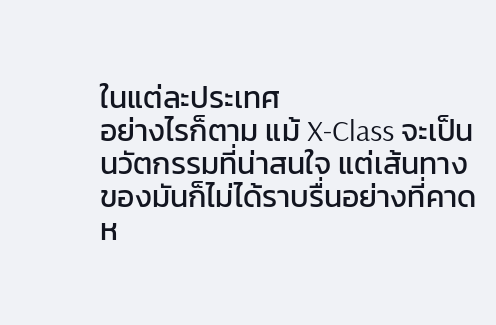ในแต่ละประเทศ
อย่างไรก็ตาม แม้ X-Class จะเป็นนวัตกรรมที่น่าสนใจ แต่เส้นทางของมันก็ไม่ได้ราบรื่นอย่างที่คาดห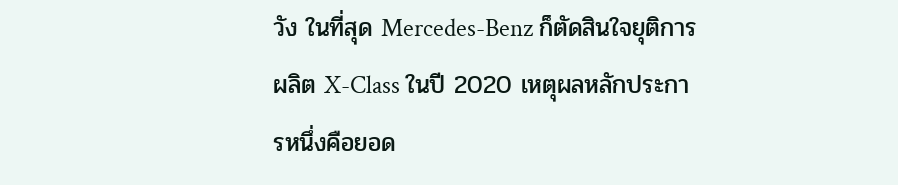วัง ในที่สุด Mercedes-Benz ก็ตัดสินใจยุติการผลิต X-Class ในปี 2020 เหตุผลหลักประการหนึ่งคือยอด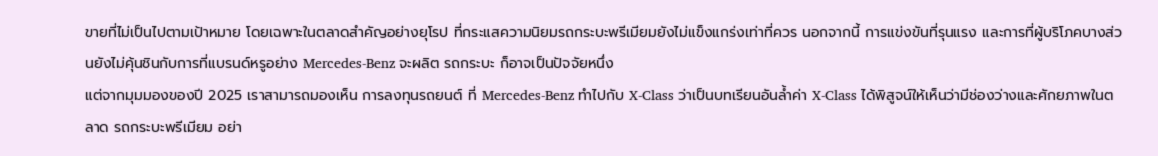ขายที่ไม่เป็นไปตามเป้าหมาย โดยเฉพาะในตลาดสำคัญอย่างยุโรป ที่กระแสความนิยมรถกระบะพรีเมียมยังไม่แข็งแกร่งเท่าที่ควร นอกจากนี้ การแข่งขันที่รุนแรง และการที่ผู้บริโภคบางส่วนยังไม่คุ้นชินกับการที่แบรนด์หรูอย่าง Mercedes-Benz จะผลิต รถกระบะ ก็อาจเป็นปัจจัยหนึ่ง
แต่จากมุมมองของปี 2025 เราสามารถมองเห็น การลงทุนรถยนต์ ที่ Mercedes-Benz ทำไปกับ X-Class ว่าเป็นบทเรียนอันล้ำค่า X-Class ได้พิสูจน์ให้เห็นว่ามีช่องว่างและศักยภาพในตลาด รถกระบะพรีเมียม อย่า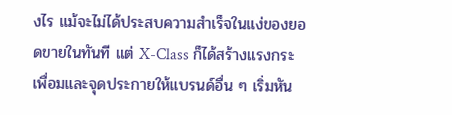งไร แม้จะไม่ได้ประสบความสำเร็จในแง่ของยอดขายในทันที แต่ X-Class ก็ได้สร้างแรงกระเพื่อมและจุดประกายให้แบรนด์อื่น ๆ เริ่มหัน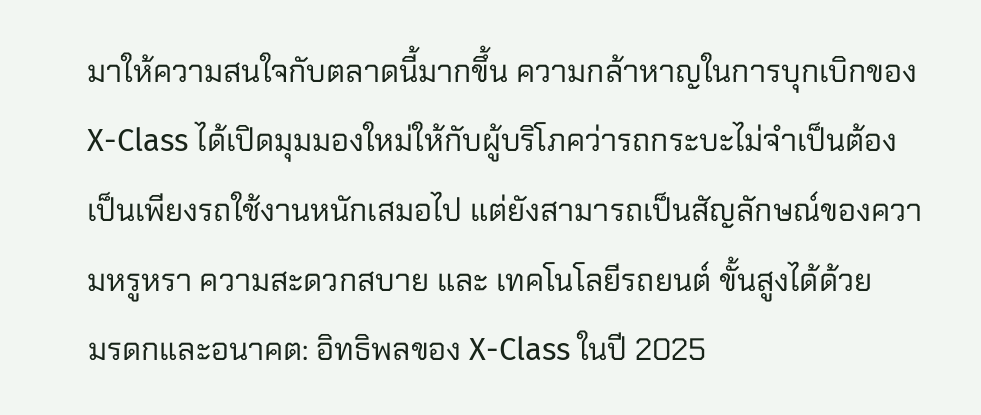มาให้ความสนใจกับตลาดนี้มากขึ้น ความกล้าหาญในการบุกเบิกของ X-Class ได้เปิดมุมมองใหม่ให้กับผู้บริโภคว่ารถกระบะไม่จำเป็นต้องเป็นเพียงรถใช้งานหนักเสมอไป แต่ยังสามารถเป็นสัญลักษณ์ของความหรูหรา ความสะดวกสบาย และ เทคโนโลยีรถยนต์ ขั้นสูงได้ด้วย
มรดกและอนาคต: อิทธิพลของ X-Class ในปี 2025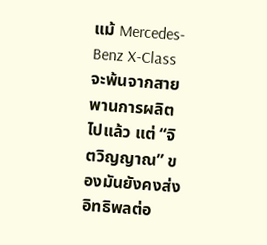แม้ Mercedes-Benz X-Class จะพ้นจากสายพานการผลิตไปแล้ว แต่ “จิตวิญญาณ” ของมันยังคงส่งอิทธิพลต่อ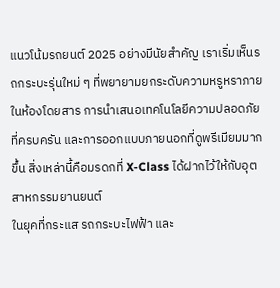แนวโน้มรถยนต์ 2025 อย่างมีนัยสำคัญ เราเริ่มเห็นรถกระบะรุ่นใหม่ ๆ ที่พยายามยกระดับความหรูหราภายในห้องโดยสาร การนำเสนอเทคโนโลยีความปลอดภัยที่ครบครัน และการออกแบบภายนอกที่ดูพรีเมียมมากขึ้น สิ่งเหล่านี้คือมรดกที่ X-Class ได้ฝากไว้ให้กับอุตสาหกรรมยานยนต์
ในยุคที่กระแส รถกระบะไฟฟ้า และ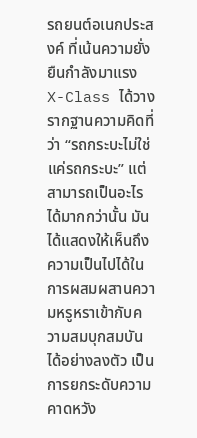รถยนต์อเนกประสงค์ ที่เน้นความยั่งยืนกำลังมาแรง X-Class ได้วางรากฐานความคิดที่ว่า “รถกระบะไม่ใช่แค่รถกระบะ” แต่สามารถเป็นอะไรได้มากกว่านั้น มันได้แสดงให้เห็นถึงความเป็นไปได้ในการผสมผสานความหรูหราเข้ากับความสมบุกสมบันได้อย่างลงตัว เป็นการยกระดับความคาดหวัง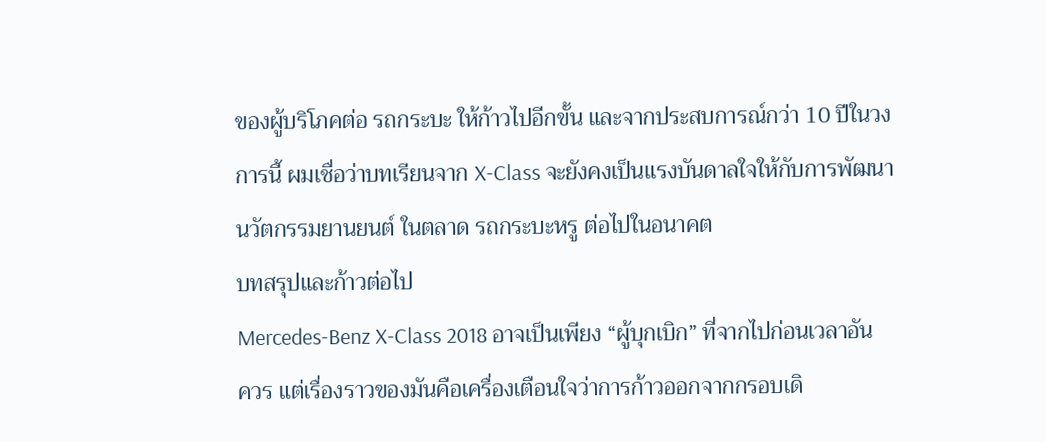ของผู้บริโภคต่อ รถกระบะ ให้ก้าวไปอีกขั้น และจากประสบการณ์กว่า 10 ปีในวงการนี้ ผมเชื่อว่าบทเรียนจาก X-Class จะยังคงเป็นแรงบันดาลใจให้กับการพัฒนา นวัตกรรมยานยนต์ ในตลาด รถกระบะหรู ต่อไปในอนาคต
บทสรุปและก้าวต่อไป
Mercedes-Benz X-Class 2018 อาจเป็นเพียง “ผู้บุกเบิก” ที่จากไปก่อนเวลาอันควร แต่เรื่องราวของมันคือเครื่องเตือนใจว่าการก้าวออกจากกรอบเดิ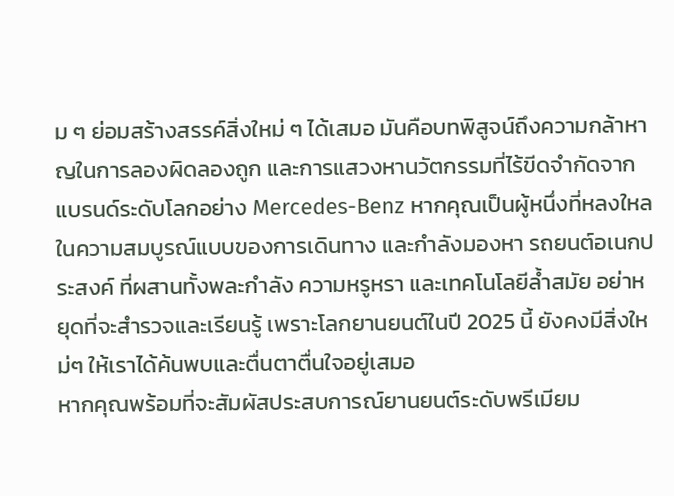ม ๆ ย่อมสร้างสรรค์สิ่งใหม่ ๆ ได้เสมอ มันคือบทพิสูจน์ถึงความกล้าหาญในการลองผิดลองถูก และการแสวงหานวัตกรรมที่ไร้ขีดจำกัดจากแบรนด์ระดับโลกอย่าง Mercedes-Benz หากคุณเป็นผู้หนึ่งที่หลงใหลในความสมบูรณ์แบบของการเดินทาง และกำลังมองหา รถยนต์อเนกประสงค์ ที่ผสานทั้งพละกำลัง ความหรูหรา และเทคโนโลยีล้ำสมัย อย่าหยุดที่จะสำรวจและเรียนรู้ เพราะโลกยานยนต์ในปี 2025 นี้ ยังคงมีสิ่งใหม่ๆ ให้เราได้ค้นพบและตื่นตาตื่นใจอยู่เสมอ
หากคุณพร้อมที่จะสัมผัสประสบการณ์ยานยนต์ระดับพรีเมียม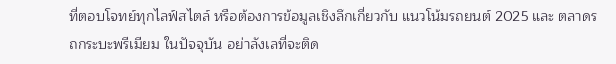ที่ตอบโจทย์ทุกไลฟ์สไตล์ หรือต้องการข้อมูลเชิงลึกเกี่ยวกับ แนวโน้มรถยนต์ 2025 และ ตลาดรถกระบะพรีเมียม ในปัจจุบัน อย่าลังเลที่จะติด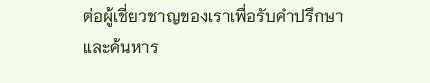ต่อผู้เชี่ยวชาญของเราเพื่อรับคำปรึกษาและค้นหาร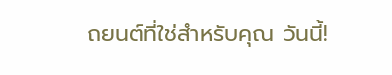ถยนต์ที่ใช่สำหรับคุณ วันนี้!